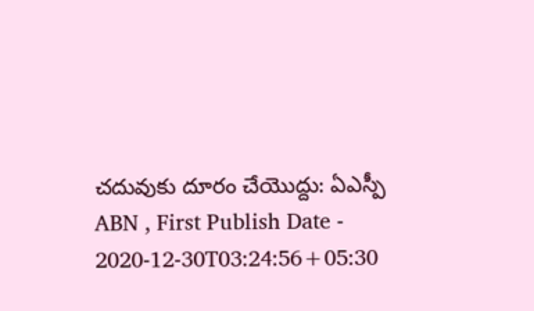చదువుకు దూరం చేయొద్దు: ఏఎస్పీ
ABN , First Publish Date - 2020-12-30T03:24:56+05:30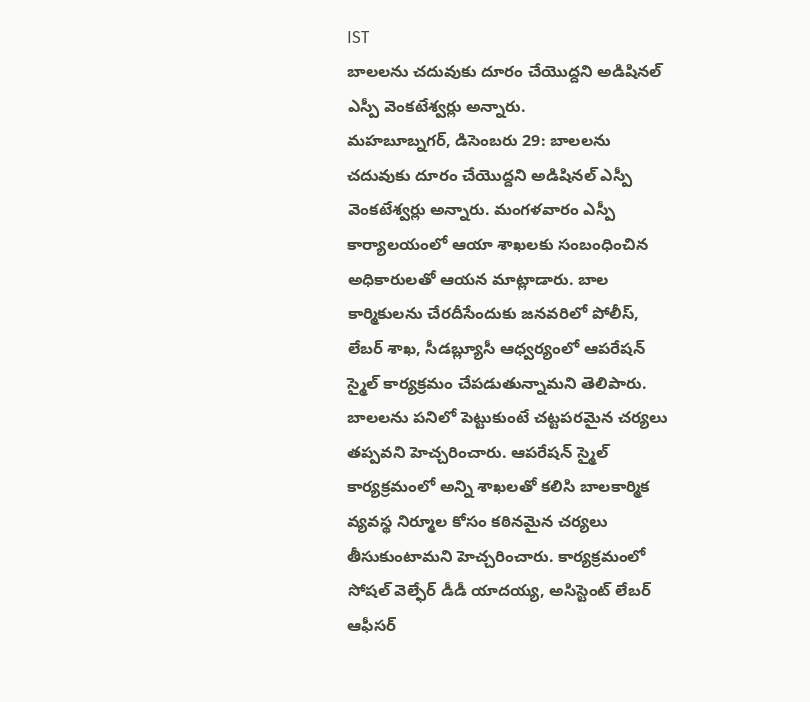IST
బాలలను చదువుకు దూరం చేయొద్దని అడిషినల్ ఎస్పీ వెంకటేశ్వర్లు అన్నారు.
మహబూబ్నగర్, డిసెంబరు 29: బాలలను చదువుకు దూరం చేయొద్దని అడిషినల్ ఎస్పీ వెంకటేశ్వర్లు అన్నారు. మంగళవారం ఎస్పీ కార్యాలయంలో ఆయా శాఖలకు సంబంధించిన అధికారులతో ఆయన మాట్లాడారు. బాల కార్మికులను చేరదీసేందుకు జనవరిలో పోలీస్, లేబర్ శాఖ, సీడబ్ల్యూసీ ఆధ్వర్యంలో ఆపరేషన్ స్మైల్ కార్యక్రమం చేపడుతున్నామని తెలిపారు. బాలలను పనిలో పెట్టుకుంటే చట్టపరమైన చర్యలు తప్పవని హెచ్చరించారు. ఆపరేషన్ స్మైల్ కార్యక్రమంలో అన్ని శాఖలతో కలిసి బాలకార్మిక వ్యవస్థ నిర్మూల కోసం కఠినమైన చర్యలు తీసుకుంటామని హెచ్చరించారు. కార్యక్రమంలో సోషల్ వెల్ఫేర్ డీడీ యాదయ్య, అసిస్టెంట్ లేబర్ ఆఫీసర్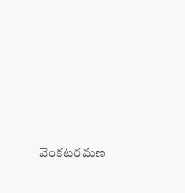వెంకటరమణ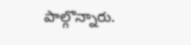పాల్గొన్నారు.